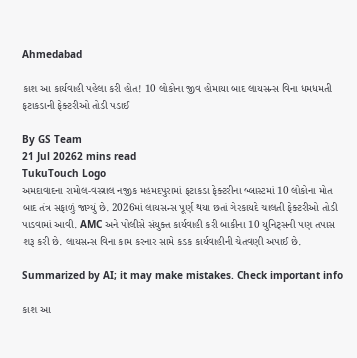Ahmedabad

કાશ આ કાર્યવાહી પહેલા કરી હોત! 10 લોકોના જીવ હોમાયા બાદ લાયસન્સ વિના ધમધમતી ફટાકડાની ફેક્ટરીઓ તોડી પડાઈ

By GS Team
21 Jul 20262 mins read
TukuTouch Logo
અમદાવાદના રામોલ-વસ્ત્રાલ નજીક મહમદપુરામાં ફટાકડા ફેક્ટરીના બ્લાસ્ટમાં 10 લોકોના મોત બાદ તંત્ર સફાળું જાગ્યું છે. 2026માં લાયસન્સ પૂર્ણ થયા છતાં ગેરકાયદે ચાલતી ફેક્ટરીઓ તોડી પાડવામાં આવી. AMC અને પોલીસે સંયુક્ત કાર્યવાહી કરી બાકીના 10 યુનિટ્સની પણ તપાસ શરૂ કરી છે. લાયસન્સ વિના કામ કરનાર સામે કડક કાર્યવાહીની ચેતવણી અપાઈ છે.

Summarized by AI; it may make mistakes. Check important info

કાશ આ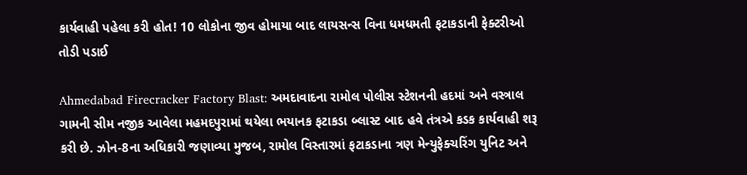કાર્યવાહી પહેલા કરી હોત! 10 લોકોના જીવ હોમાયા બાદ લાયસન્સ વિના ધમધમતી ફટાકડાની ફેક્ટરીઓ તોડી પડાઈ

Ahmedabad Firecracker Factory Blast: અમદાવાદના રામોલ પોલીસ સ્ટેશનની હદમાં અને વસ્ત્રાલ ગામની સીમ નજીક આવેલા મહમદપુરામાં થયેલા ભયાનક ફટાકડા બ્લાસ્ટ બાદ હવે તંત્રએ કડક કાર્યવાહી શરૂ કરી છે. ઝોન-8ના અધિકારી જણાવ્યા મુજબ, રામોલ વિસ્તારમાં ફટાકડાના ત્રણ મેન્યુફેક્ચરિંગ યુનિટ અને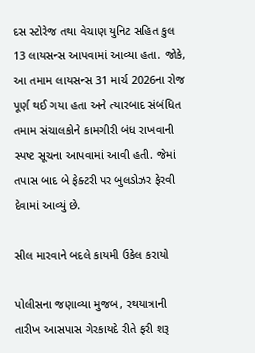દસ સ્ટોરેજ તથા વેચાણ યુનિટ સહિત કુલ 13 લાયસન્સ આપવામાં આવ્યા હતા. જોકે, આ તમામ લાયસન્સ 31 માર્ચ 2026ના રોજ પૂર્ણ થઈ ગયા હતા અને ત્યારબાદ સંબંધિત તમામ સંચાલકોને કામગીરી બંધ રાખવાની સ્પષ્ટ સૂચના આપવામાં આવી હતી. જેમાં તપાસ બાદ બે ફેક્ટરી પર બુલડોઝર ફેરવી દેવામાં આવ્યું છે.

સીલ મારવાને બદલે કાયમી ઉકેલ કરાયો

પોલીસના જણાવ્યા મુજબ, રથયાત્રાની તારીખ આસપાસ ગેરકાયદે રીતે ફરી શરૂ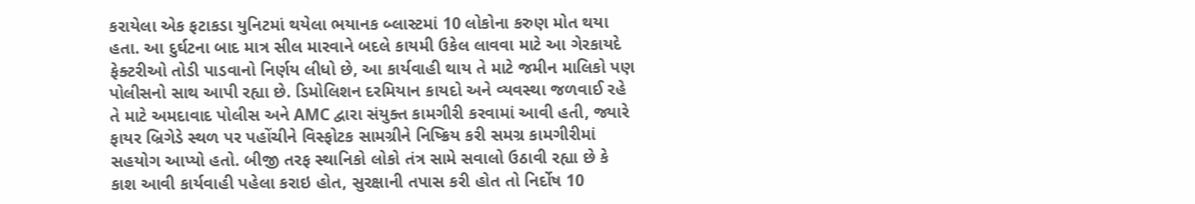કરાયેલા એક ફટાકડા યુનિટમાં થયેલા ભયાનક બ્લાસ્ટમાં 10 લોકોના કરુણ મોત થયા હતા. આ દુર્ઘટના બાદ માત્ર સીલ મારવાને બદલે કાયમી ઉકેલ લાવવા માટે આ ગેરકાયદે ફેક્ટરીઓ તોડી પાડવાનો નિર્ણય લીધો છે, આ કાર્યવાહી થાય તે માટે જમીન માલિકો પણ પોલીસનો સાથ આપી રહ્યા છે. ડિમોલિશન દરમિયાન કાયદો અને વ્યવસ્થા જળવાઈ રહે તે માટે અમદાવાદ પોલીસ અને AMC દ્વારા સંયુક્ત કામગીરી કરવામાં આવી હતી, જ્યારે ફાયર બ્રિગેડે સ્થળ પર પહોંચીને વિસ્ફોટક સામગ્રીને નિષ્ક્રિય કરી સમગ્ર કામગીરીમાં સહયોગ આપ્યો હતો. બીજી તરફ સ્થાનિકો લોકો તંત્ર સામે સવાલો ઉઠાવી રહ્યા છે કે કાશ આવી કાર્યવાહી પહેલા કરાઇ હોત, સુરક્ષાની તપાસ કરી હોત તો નિર્દોષ 10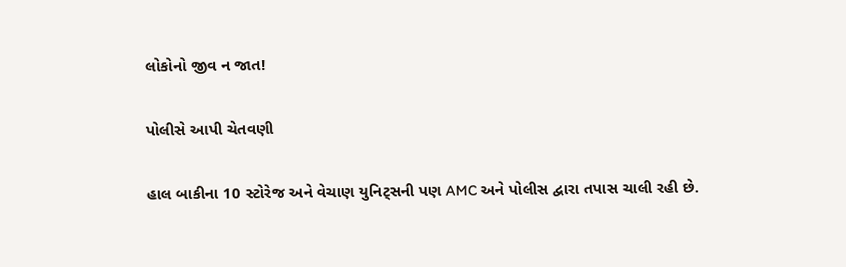લોકોનો જીવ ન જાત!

પોલીસે આપી ચેતવણી

હાલ બાકીના 10 સ્ટોરેજ અને વેચાણ યુનિટ્સની પણ AMC અને પોલીસ દ્વારા તપાસ ચાલી રહી છે.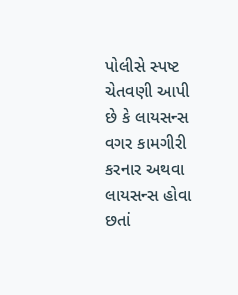પોલીસે સ્પષ્ટ ચેતવણી આપી છે કે લાયસન્સ વગર કામગીરી કરનાર અથવા લાયસન્સ હોવા છતાં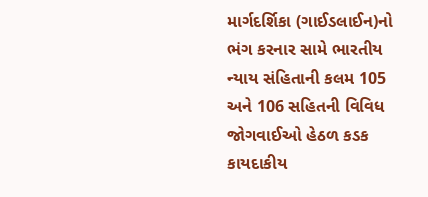માર્ગદર્શિકા (ગાઈડલાઈન)નો ભંગ કરનાર સામે ભારતીય ન્યાય સંહિતાની કલમ 105 અને 106 સહિતની વિવિધ જોગવાઈઓ હેઠળ કડક કાયદાકીય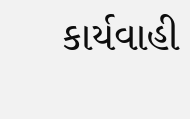કાર્યવાહી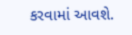કરવામાં આવશે.